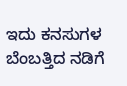ಇದು ಕನಸುಗಳ ಬೆಂಬತ್ತಿದ ನಡಿಗೆ‍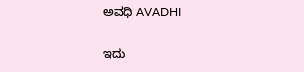ಅವಧಿ AVADHI

ಇದು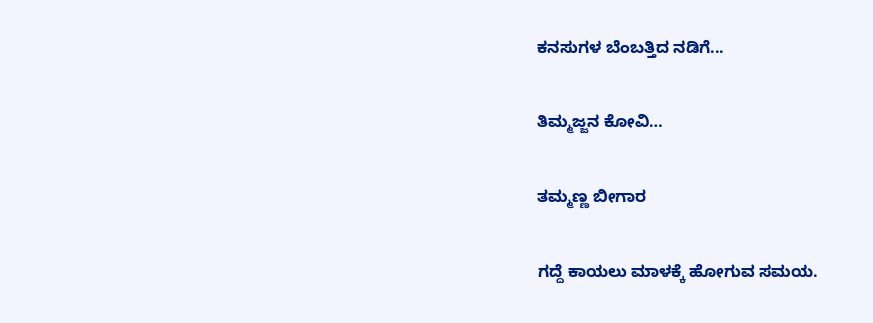ಕನಸುಗಳ ಬೆಂಬತ್ತಿದ ನಡಿಗೆ...

ತಿಮ್ಮಜ್ಜನ ಕೋವಿ…

ತಮ್ಮಣ್ಣ ಬೀಗಾರ

ಗದ್ದೆ ಕಾಯಲು ಮಾಳಕ್ಕೆ ಹೋಗುವ ಸಮಯ.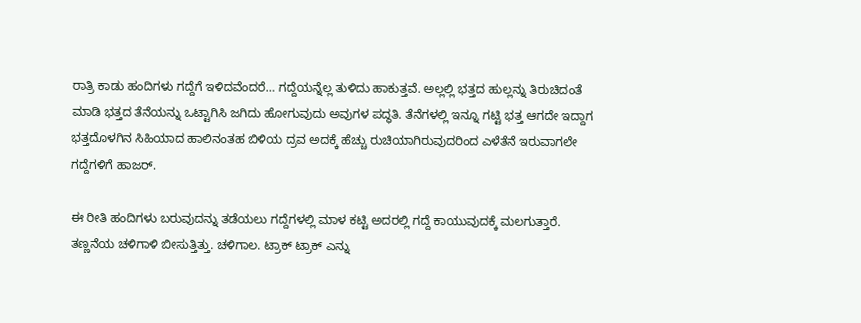ರಾತ್ರಿ ಕಾಡು ಹಂದಿಗಳು ಗದ್ದೆಗೆ ಇಳಿದವೆಂದರೆ… ಗದ್ದೆಯನ್ನೆಲ್ಲ ತುಳಿದು ಹಾಕುತ್ತವೆ. ಅಲ್ಲಲ್ಲಿ ಭತ್ತದ ಹುಲ್ಲನ್ನು ತಿರುಚಿದಂತೆ ಮಾಡಿ ಭತ್ತದ ತೆನೆಯನ್ನು ಒಟ್ಟಾಗಿಸಿ ಜಗಿದು ಹೋಗುವುದು ಅವುಗಳ ಪದ್ಧತಿ. ತೆನೆಗಳಲ್ಲಿ ಇನ್ನೂ ಗಟ್ಟಿ ಭತ್ತ ಆಗದೇ ಇದ್ದಾಗ ಭತ್ತದೊಳಗಿನ ಸಿಹಿಯಾದ ಹಾಲಿನಂತಹ ಬಿಳಿಯ ದ್ರವ ಅದಕ್ಕೆ ಹೆಚ್ಚು ರುಚಿಯಾಗಿರುವುದರಿಂದ ಎಳೆತೆನೆ ಇರುವಾಗಲೇ ಗದ್ದೆಗಳಿಗೆ ಹಾಜರ್.

ಈ ರೀತಿ ಹಂದಿಗಳು ಬರುವುದನ್ನು ತಡೆಯಲು ಗದ್ದೆಗಳಲ್ಲಿ ಮಾಳ ಕಟ್ಟಿ ಅದರಲ್ಲಿ ಗದ್ದೆ ಕಾಯುವುದಕ್ಕೆ ಮಲಗುತ್ತಾರೆ. ತಣ್ಣನೆಯ ಚಳಿಗಾಳಿ ಬೀಸುತ್ತಿತ್ತು. ಚಳಿಗಾಲ. ಟ್ರಾಕ್ ಟ್ರಾಕ್ ಎನ್ನು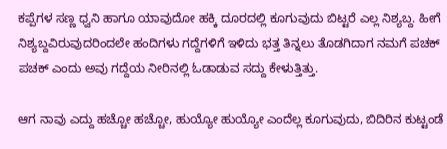ಕಪ್ಪೆಗಳ ಸಣ್ಣ ಧ್ವನಿ ಹಾಗೂ ಯಾವುದೋ ಹಕ್ಕಿ ದೂರದಲ್ಲಿ ಕೂಗುವುದು ಬಿಟ್ಟರೆ ಎಲ್ಲ ನಿಶ್ಯಬ್ದ. ಹೀಗೆ ನಿಶ್ಯಬ್ದವಿರುವುದರಿಂದಲೇ ಹಂದಿಗಳು ಗದ್ದೆಗಳಿಗೆ ಇಳಿದು ಭತ್ತ ತಿನ್ನಲು ತೊಡಗಿದಾಗ ನಮಗೆ ಪಚಕ್ ಪಚಕ್ ಎಂದು ಅವು ಗದ್ದೆಯ ನೀರಿನಲ್ಲಿ ಓಡಾಡುವ ಸದ್ದು ಕೇಳುತ್ತಿತ್ತು.

ಆಗ ನಾವು ಎದ್ದು ಹಚ್ಚೋ ಹಚ್ಚೋ, ಹುಯ್ಯೋ ಹುಯ್ಯೋ ಎಂದೆಲ್ಲ ಕೂಗುವುದು, ಬಿದಿರಿನ ಕುಟ್ಟಂಡೆ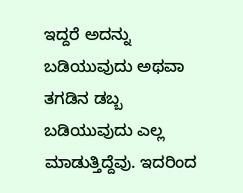ಇದ್ದರೆ ಅದನ್ನು ಬಡಿಯುವುದು ಅಥವಾ ತಗಡಿನ ಡಬ್ಬ ಬಡಿಯುವುದು ಎಲ್ಲ ಮಾಡುತ್ತಿದ್ದೆವು. ಇದರಿಂದ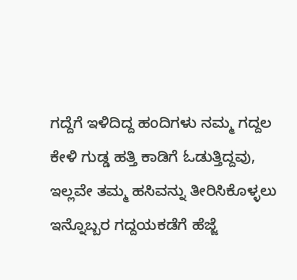ಗದ್ದೆಗೆ ಇಳಿದಿದ್ದ ಹಂದಿಗಳು ನಮ್ಮ ಗದ್ದಲ ಕೇಳಿ ಗುಡ್ಡ ಹತ್ತಿ ಕಾಡಿಗೆ ಓಡುತ್ತಿದ್ದವು, ಇಲ್ಲವೇ ತಮ್ಮ ಹಸಿವನ್ನು ತೀರಿಸಿಕೊಳ್ಳಲು ಇನ್ನೊಬ್ಬರ ಗದ್ದಯಕಡೆಗೆ ಹೆಜ್ಜೆ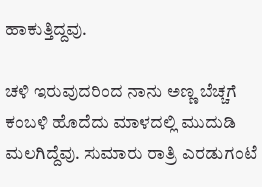ಹಾಕುತ್ತಿದ್ದವು.

ಚಳಿ ಇರುವುದರಿಂದ ನಾನು ಅಣ್ಣ ಬೆಚ್ಚಗೆ ಕಂಬಳಿ ಹೊದೆದು ಮಾಳದಲ್ಲಿ ಮುದುಡಿ ಮಲಗಿದ್ದೆವು. ಸುಮಾರು ರಾತ್ರಿ ಎರಡುಗಂಟೆ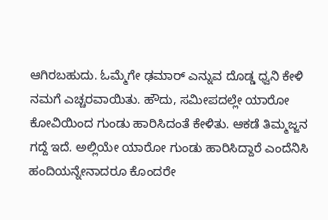ಆಗಿರಬಹುದು. ಓಮ್ಮೆಗೇ ಢಮಾರ್ ಎನ್ನುವ ದೊಡ್ಡ ಧ್ವನಿ ಕೇಳಿ ನಮಗೆ ಎಚ್ಚರವಾಯಿತು. ಹೌದು, ಸಮೀಪದಲ್ಲೇ ಯಾರೋ ಕೋವಿಯಿಂದ ಗುಂಡು ಹಾರಿಸಿದಂತೆ ಕೇಳಿತು. ಆಕಡೆ ತಿಮ್ಮಜ್ಜನ ಗದ್ದೆ ಇದೆ. ಅಲ್ಲಿಯೇ ಯಾರೋ ಗುಂಡು ಹಾರಿಸಿದ್ದಾರೆ ಎಂದೆನಿಸಿ ಹಂದಿಯನ್ನೇನಾದರೂ ಕೊಂದರೇ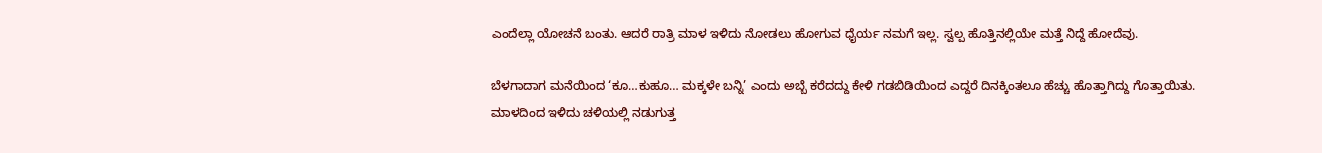ಎಂದೆಲ್ಲಾ ಯೋಚನೆ ಬಂತು. ಆದರೆ ರಾತ್ರಿ ಮಾಳ ಇಳಿದು ನೋಡಲು ಹೋಗುವ ಧೈರ್ಯ ನಮಗೆ ಇಲ್ಲ. ಸ್ವಲ್ಪ ಹೊತ್ತಿನಲ್ಲಿಯೇ ಮತ್ತೆ ನಿದ್ದೆ ಹೋದೆವು.

ಬೆಳಗಾದಾಗ ಮನೆಯಿಂದ ‘ಕೂ…ಕುಹೂ… ಮಕ್ಕಳೇ ಬನ್ನಿ’ ಎಂದು ಅಬ್ಬೆ ಕರೆದದ್ದು ಕೇಳಿ ಗಡಬಿಡಿಯಿಂದ ಎದ್ದರೆ ದಿನಕ್ಕಿಂತಲೂ ಹೆಚ್ಚು ಹೊತ್ತಾಗಿದ್ದು ಗೊತ್ತಾಯಿತು. ಮಾಳದಿಂದ ಇಳಿದು ಚಳಿಯಲ್ಲಿ ನಡುಗುತ್ತ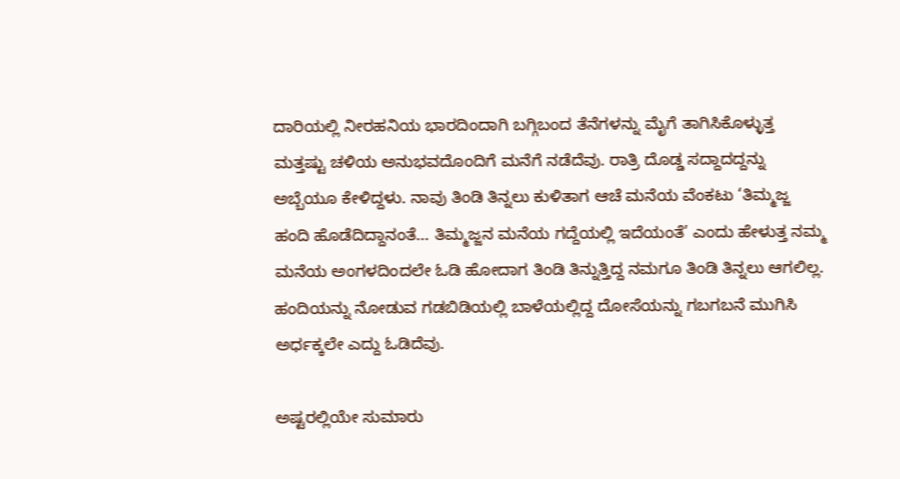ದಾರಿಯಲ್ಲಿ ನೀರಹನಿಯ ಭಾರದಿಂದಾಗಿ ಬಗ್ಗಿಬಂದ ತೆನೆಗಳನ್ನು ಮೈಗೆ ತಾಗಿಸಿಕೊಳ್ಳುತ್ತ ಮತ್ತಷ್ಟು ಚಳಿಯ ಅನುಭವದೊಂದಿಗೆ ಮನೆಗೆ ನಡೆದೆವು. ರಾತ್ರಿ ದೊಡ್ಡ ಸದ್ದಾದದ್ದನ್ನು ಅಬ್ಬೆಯೂ ಕೇಳಿದ್ದಳು. ನಾವು ತಿಂಡಿ ತಿನ್ನಲು ಕುಳಿತಾಗ ಆಚೆ ಮನೆಯ ವೆಂಕಟು ‘ತಿಮ್ಮಜ್ಜ ಹಂದಿ ಹೊಡೆದಿದ್ದಾನಂತೆ… ತಿಮ್ಮಜ್ಜನ ಮನೆಯ ಗದ್ದೆಯಲ್ಲಿ ಇದೆಯಂತೆ’ ಎಂದು ಹೇಳುತ್ತ ನಮ್ಮ ಮನೆಯ ಅಂಗಳದಿಂದಲೇ ಓಡಿ ಹೋದಾಗ ತಿಂಡಿ ತಿನ್ನುತ್ತಿದ್ದ ನಮಗೂ ತಿಂಡಿ ತಿನ್ನಲು ಆಗಲಿಲ್ಲ. ಹಂದಿಯನ್ನು ನೋಡುವ ಗಡಬಿಡಿಯಲ್ಲಿ ಬಾಳೆಯಲ್ಲಿದ್ದ ದೋಸೆಯನ್ನು ಗಬಗಬನೆ ಮುಗಿಸಿ ಅರ್ಧಕ್ಕಲೇ ಎದ್ದು ಓಡಿದೆವು.

ಅಷ್ಟರಲ್ಲಿಯೇ ಸುಮಾರು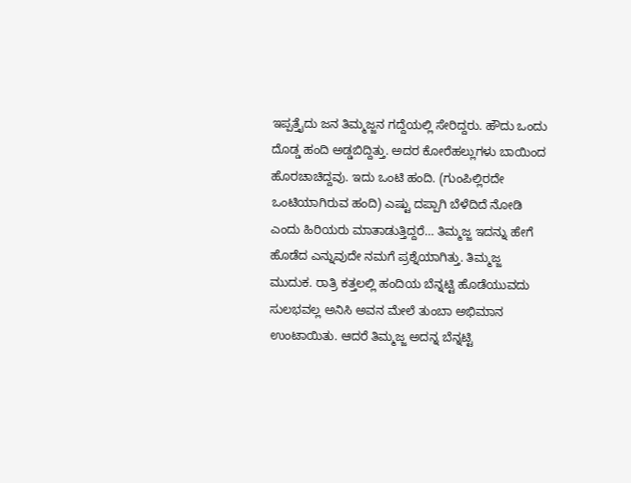ಇಪ್ಪತ್ತೈದು ಜನ ತಿಮ್ಮಜ್ಜನ ಗದ್ದೆಯಲ್ಲಿ ಸೇರಿದ್ದರು. ಹೌದು ಒಂದು ದೊಡ್ಡ ಹಂದಿ ಅಡ್ಡಬಿದ್ದಿತ್ತು. ಅದರ ಕೋರೆಹಲ್ಲುಗಳು ಬಾಯಿಂದ ಹೊರಚಾಚಿದ್ದವು. ಇದು ಒಂಟಿ ಹಂದಿ. (ಗುಂಪಿಲ್ಲಿರದೇ ಒಂಟಿಯಾಗಿರುವ ಹಂದಿ) ಎಷ್ಟು ದಪ್ಪಾಗಿ ಬೆಳೆದಿದೆ ನೋಡಿ ಎಂದು ಹಿರಿಯರು ಮಾತಾಡುತ್ತಿದ್ದರೆ… ತಿಮ್ಮಜ್ಜ ಇದನ್ನು ಹೇಗೆ ಹೊಡೆದ ಎನ್ನುವುದೇ ನಮಗೆ ಪ್ರಶ್ನೆಯಾಗಿತ್ತು. ತಿಮ್ಮಜ್ಜ ಮುದುಕ. ರಾತ್ರಿ ಕತ್ತಲಲ್ಲಿ ಹಂದಿಯ ಬೆನ್ನಟ್ಟಿ ಹೊಡೆಯುವದು ಸುಲಭವಲ್ಲ ಅನಿಸಿ ಅವನ ಮೇಲೆ ತುಂಬಾ ಅಭಿಮಾನ ಉಂಟಾಯಿತು. ಆದರೆ ತಿಮ್ಮಜ್ಜ ಅದನ್ನ ಬೆನ್ನಟ್ಟಿ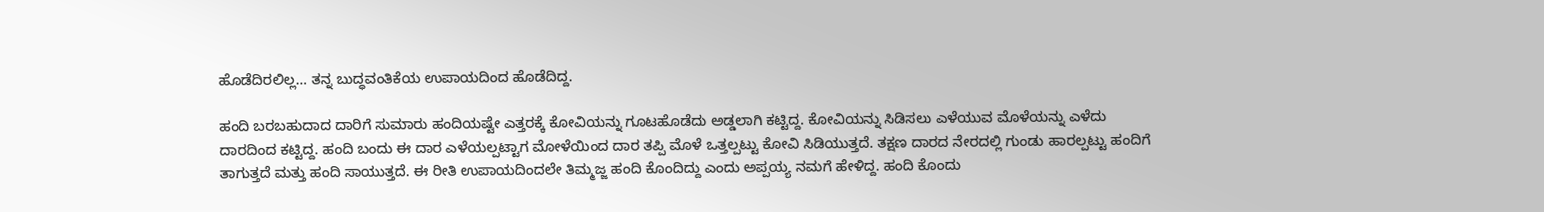ಹೊಡೆದಿರಲಿಲ್ಲ… ತನ್ನ ಬುದ್ಧವಂತಿಕೆಯ ಉಪಾಯದಿಂದ ಹೊಡೆದಿದ್ದ.

ಹಂದಿ ಬರಬಹುದಾದ ದಾರಿಗೆ ಸುಮಾರು ಹಂದಿಯಷ್ಟೇ ಎತ್ತರಕ್ಕೆ ಕೋವಿಯನ್ನು ಗೂಟಹೊಡೆದು ಅಡ್ಡಲಾಗಿ ಕಟ್ಟಿದ್ದ. ಕೋವಿಯನ್ನು ಸಿಡಿಸಲು ಎಳೆಯುವ ಮೊಳೆಯನ್ನು ಎಳೆದು ದಾರದಿಂದ ಕಟ್ಟಿದ್ದ. ಹಂದಿ ಬಂದು ಈ ದಾರ ಎಳೆಯಲ್ಪಟ್ಟಾಗ ಮೋಳೆಯಿಂದ ದಾರ ತಪ್ಪಿ ಮೊಳೆ ಒತ್ತಲ್ಪಟ್ಟು ಕೋವಿ ಸಿಡಿಯುತ್ತದೆ. ತಕ್ಷಣ ದಾರದ ನೇರದಲ್ಲಿ ಗುಂಡು ಹಾರಲ್ಪಟ್ಟು ಹಂದಿಗೆ ತಾಗುತ್ತದೆ ಮತ್ತು ಹಂದಿ ಸಾಯುತ್ತದೆ. ಈ ರೀತಿ ಉಪಾಯದಿಂದಲೇ ತಿಮ್ಮಜ್ಜ ಹಂದಿ ಕೊಂದಿದ್ದು ಎಂದು ಅಪ್ಪಯ್ಯ ನಮಗೆ ಹೇಳಿದ್ದ. ಹಂದಿ ಕೊಂದು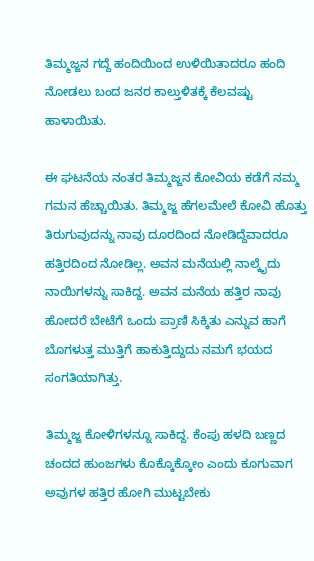ತಿಮ್ಮಜ್ಜನ ಗದ್ದೆ ಹಂದಿಯಿಂದ ಉಳಿಯಿತಾದರೂ ಹಂದಿ ನೋಡಲು ಬಂದ ಜನರ ಕಾಲ್ತುಳಿತಕ್ಕೆ ಕೆಲವಷ್ಟು ಹಾಳಾಯಿತು.

ಈ ಘಟನೆಯ ನಂತರ ತಿಮ್ಮಜ್ಜನ ಕೋವಿಯ ಕಡೆಗೆ ನಮ್ಮ ಗಮನ ಹೆಚ್ಚಾಯಿತು. ತಿಮ್ಮಜ್ಜ ಹೆಗಲಮೇಲೆ ಕೋವಿ ಹೊತ್ತು ತಿರುಗುವುದನ್ನು ನಾವು ದೂರದಿಂದ ನೋಡಿದ್ದೆವಾದರೂ ಹತ್ತಿರದಿಂದ ನೋಡಿಲ್ಲ. ಅವನ ಮನೆಯಲ್ಲಿ ನಾಲ್ಕೈದು ನಾಯಿಗಳನ್ನು ಸಾಕಿದ್ದ. ಅವನ ಮನೆಯ ಹತ್ತಿರ ನಾವು ಹೋದರೆ ಬೇಟೆಗೆ ಒಂದು ಪ್ರಾಣಿ ಸಿಕ್ಕಿತು ಎನ್ನುವ ಹಾಗೆ ಬೊಗಳುತ್ತ ಮುತ್ತಿಗೆ ಹಾಕುತ್ತಿದ್ದುದು ನಮಗೆ ಭಯದ ಸಂಗತಿಯಾಗಿತ್ತು.

ತಿಮ್ಮಜ್ಜ ಕೋಳಿಗಳನ್ನೂ ಸಾಕಿದ್ದ. ಕೆಂಪು ಹಳದಿ ಬಣ್ಣದ ಚಂದದ ಹುಂಜಗಳು ಕೊಕ್ಕೊಕ್ಕೋಂ ಎಂದು ಕೂಗುವಾಗ ಅವುಗಳ ಹತ್ತಿರ ಹೋಗಿ ಮುಟ್ಟಬೇಕು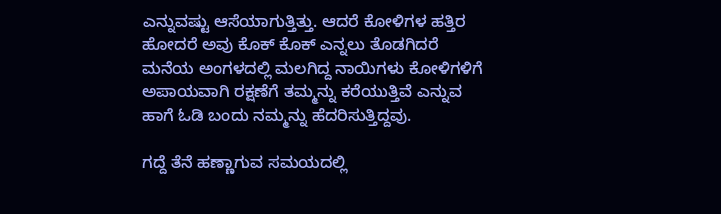ಎನ್ನುವಷ್ಟು ಆಸೆಯಾಗುತ್ತಿತ್ತು. ಆದರೆ ಕೋಳಿಗಳ ಹತ್ತಿರ ಹೋದರೆ ಅವು ಕೊಕ್ ಕೊಕ್ ಎನ್ನಲು ತೊಡಗಿದರೆ ಮನೆಯ ಅಂಗಳದಲ್ಲಿ ಮಲಗಿದ್ದ ನಾಯಿಗಳು ಕೋಳಿಗಳಿಗೆ ಅಪಾಯವಾಗಿ ರಕ್ಷಣೆಗೆ ತಮ್ಮನ್ನು ಕರೆಯುತ್ತಿವೆ ಎನ್ನುವ ಹಾಗೆ ಓಡಿ ಬಂದು ನಮ್ಮನ್ನು ಹೆದರಿಸುತ್ತಿದ್ದವು.

ಗದ್ದೆ ತೆನೆ ಹಣ್ಣಾಗುವ ಸಮಯದಲ್ಲಿ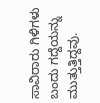ಸಾವಿರಾರು ಗಿಳಿಗಳು ಬಂದು ಗದ್ದೆಯನ್ನು ಮುತ್ತುತ್ತಿದ್ದವು.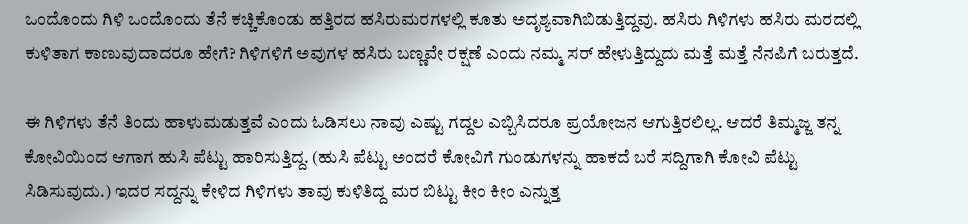ಒಂದೊಂದು ಗಿಳಿ ಒಂದೊಂದು ತೆನೆ ಕಚ್ಚಿಕೊಂಡು ಹತ್ತಿರದ ಹಸಿರುಮರಗಳಲ್ಲಿ ಕೂತು ಅದೃಶ್ಯವಾಗಿಬಿಡುತ್ತಿದ್ದವು. ಹಸಿರು ಗಿಳಿಗಳು ಹಸಿರು ಮರದಲ್ಲಿ ಕುಳಿತಾಗ ಕಾಣುವುದಾದರೂ ಹೇಗೆ? ಗಿಳಿಗಳಿಗೆ ಅವುಗಳ ಹಸಿರು ಬಣ್ಣವೇ ರಕ್ಷಣೆ ಎಂದು ನಮ್ಮ ಸರ್ ಹೇಳುತ್ತಿದ್ದುದು ಮತ್ತೆ ಮತ್ತೆ ನೆನಪಿಗೆ ಬರುತ್ತದೆ.

ಈ ಗಿಳಿಗಳು ತೆನೆ ತಿಂದು ಹಾಳುಮಡುತ್ತವೆ ಎಂದು ಓಡಿಸಲು ನಾವು ಎಷ್ಟು ಗದ್ದಲ ಎಬ್ಬಿಸಿದರೂ ಪ್ರಯೋಜನ ಆಗುತ್ತಿರಲಿಲ್ಲ. ಆದರೆ ತಿಮ್ಮಜ್ಜ ತನ್ನ ಕೋವಿಯಿಂದ ಆಗಾಗ ಹುಸಿ ಪೆಟ್ಟು ಹಾರಿಸುತ್ತಿದ್ದ. (ಹುಸಿ ಪೆಟ್ಟು ಅಂದರೆ ಕೋವಿಗೆ ಗುಂಡುಗಳನ್ನು ಹಾಕದೆ ಬರೆ ಸದ್ದಿಗಾಗಿ ಕೋವಿ ಪೆಟ್ಟು ಸಿಡಿಸುವುದು.) ಇದರ ಸದ್ದನ್ನು ಕೇಳಿದ ಗಿಳಿಗಳು ತಾವು ಕುಳಿತಿದ್ದ ಮರ ಬಿಟ್ಟು ಕೀಂ ಕೀಂ ಎನ್ನುತ್ತ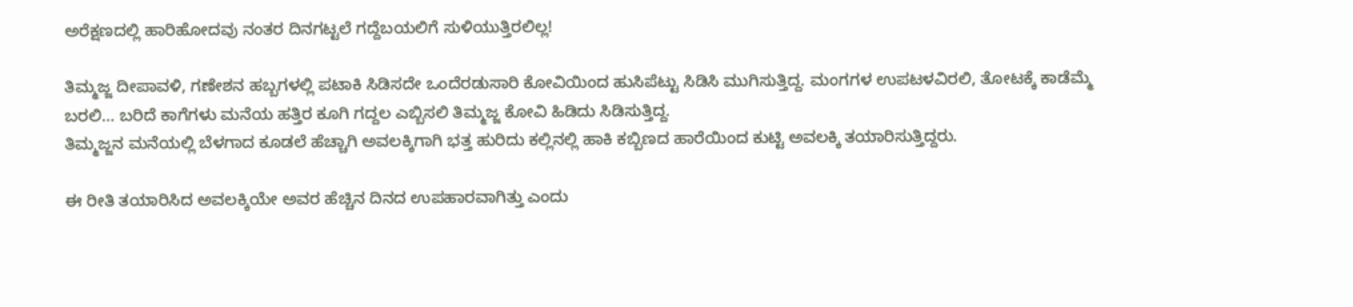ಅರೆಕ್ಷಣದಲ್ಲಿ ಹಾರಿಹೋದವು ನಂತರ ದಿನಗಟ್ಟಲೆ ಗದ್ದೆಬಯಲಿಗೆ ಸುಳಿಯುತ್ತಿರಲಿಲ್ಲ!

ತಿಮ್ಮಜ್ಜ ದೀಪಾವಳಿ, ಗಣೇಶನ ಹಬ್ಬಗಳಲ್ಲಿ ಪಟಾಕಿ ಸಿಡಿಸದೇ ಒಂದೆರಡುಸಾರಿ ಕೋವಿಯಿಂದ ಹುಸಿಪೆಟ್ಟು ಸಿಡಿಸಿ ಮುಗಿಸುತ್ತಿದ್ದ. ಮಂಗಗಳ ಉಪಟಳವಿರಲಿ, ತೋಟಕ್ಕೆ ಕಾಡೆಮ್ಮೆ ಬರಲಿ… ಬರಿದೆ ಕಾಗೆಗಳು ಮನೆಯ ಹತ್ತಿರ ಕೂಗಿ ಗದ್ದಲ ಎಬ್ಬಿಸಲಿ ತಿಮ್ಮಜ್ಜ ಕೋವಿ ಹಿಡಿದು ಸಿಡಿಸುತ್ತಿದ್ದ.
ತಿಮ್ಮಜ್ಜನ ಮನೆಯಲ್ಲಿ ಬೆಳಗಾದ ಕೂಡಲೆ ಹೆಚ್ಚಾಗಿ ಅವಲಕ್ಕಿಗಾಗಿ ಭತ್ತ ಹುರಿದು ಕಲ್ಲಿನಲ್ಲಿ ಹಾಕಿ ಕಬ್ಬಿಣದ ಹಾರೆಯಿಂದ ಕುಟ್ಟಿ ಅವಲಕ್ಕಿ ತಯಾರಿಸುತ್ತಿದ್ದರು.

ಈ ರೀತಿ ತಯಾರಿಸಿದ ಅವಲಕ್ಕಿಯೇ ಅವರ ಹೆಚ್ಚಿನ ದಿನದ ಉಪಹಾರವಾಗಿತ್ತು ಎಂದು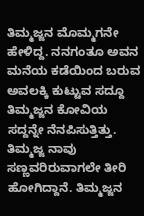ತಿಮ್ಮಜ್ಜನ ಮೊಮ್ಮಗನೇ ಹೇಳಿದ್ದ. ನನಗಂತೂ ಅವನ ಮನೆಯ ಕಡೆಯಿಂದ ಬರುವ ಅವಲಕ್ಕಿ ಕುಟ್ಟುವ ಸದ್ದೂ ತಿಮ್ಮಜ್ಜನ ಕೋವಿಯ ಸದ್ದನ್ನೇ ನೆನಪಿಸುತ್ತಿತ್ತು. ತಿಮ್ಮಜ್ಜ ನಾವು ಸಣ್ಣವರಿರುವಾಗಲೇ ತೀರಿ ಹೋಗಿದ್ದಾನೆ. ತಿಮ್ಮಜ್ಜನ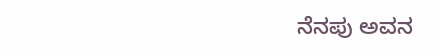ನೆನಪು ಅವನ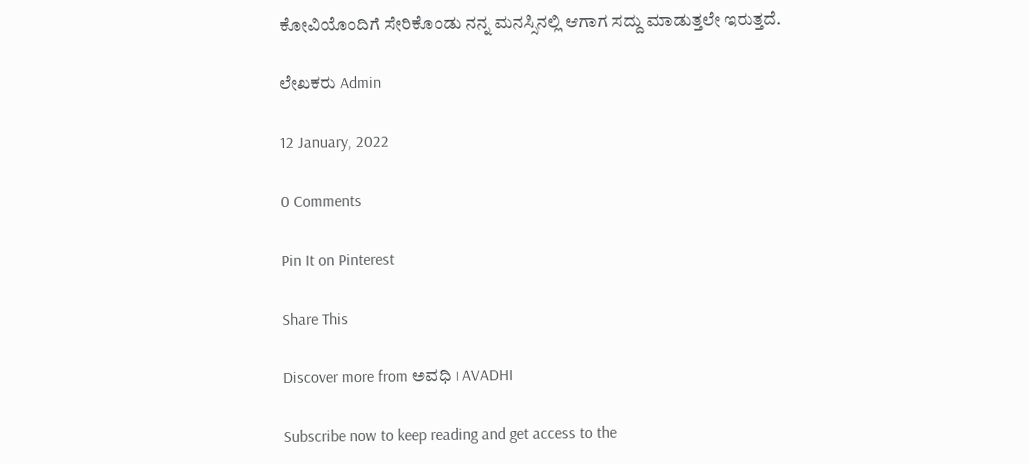ಕೋವಿಯೊಂದಿಗೆ ಸೇರಿಕೊಂಡು ನನ್ನ ಮನಸ್ಸಿನಲ್ಲಿ ಆಗಾಗ ಸದ್ದು ಮಾಡುತ್ತಲೇ ಇರುತ್ತದೆ.

ಲೇಖಕರು Admin

12 January, 2022

0 Comments

Pin It on Pinterest

Share This

Discover more from ಅವಧಿ । AVADHI

Subscribe now to keep reading and get access to the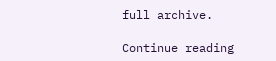full archive.

Continue reading